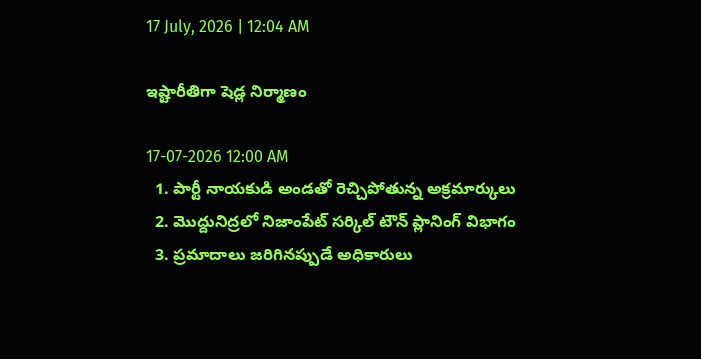17 July, 2026 | 12:04 AM

ఇష్టారీతిగా షెడ్ల నిర్మాణం

17-07-2026 12:00 AM
  1. పార్టీ నాయకుడి అండతో రెచ్చిపోతున్న అక్రమార్కులు
  2. మొద్దునిద్రలో నిజాంపేట్ సర్కిల్ టౌన్ ప్లానింగ్ విభాగం
  3. ప్రమాదాలు జరిగినప్పుడే అధికారులు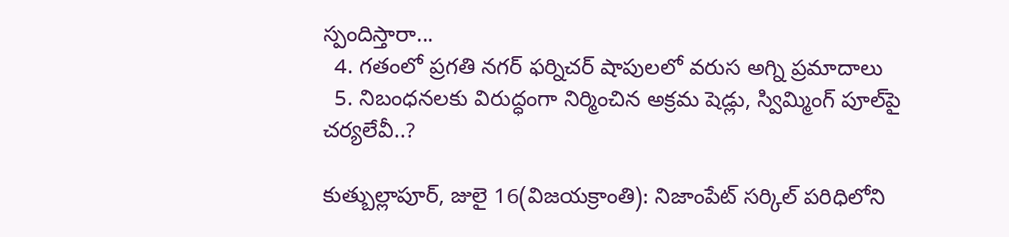స్పందిస్తారా...
  4. గతంలో ప్రగతి నగర్ ఫర్నిచర్ షాపులలో వరుస అగ్ని ప్రమాదాలు
  5. నిబంధనలకు విరుద్ధంగా నిర్మించిన అక్రమ షెడ్లు, స్విమ్మింగ్ పూల్‌పై చర్యలేవీ..?

కుత్బుల్లాపూర్, జులై 16(విజయక్రాంతి): నిజాంపేట్ సర్కిల్ పరిధిలోని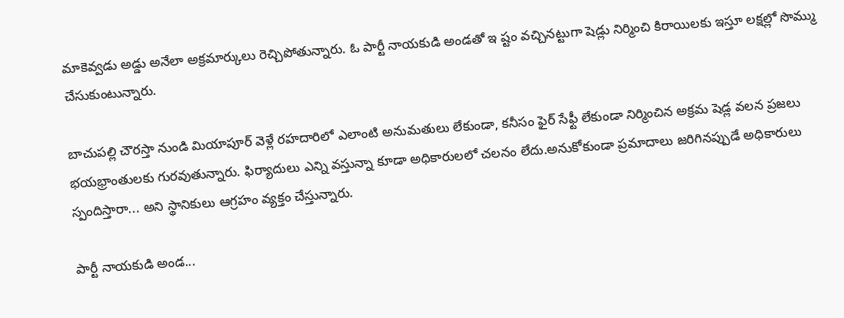మాకెవ్వడు అడ్డు అనేలా అక్రమార్కులు రెచ్చిపోతున్నారు. ఓ పార్టీ నాయకుడి అండతో ఇ ష్టం వచ్చినట్టుగా షెడ్లు నిర్మించి కిరాయిలకు ఇస్తూ లక్షల్లో సొమ్ము చేసుకుంటున్నారు.

బాచుపల్లి చౌరస్తా నుండి మియాపూర్ వెళ్లే రహదారిలో ఎలాంటి అనుమతులు లేకుండా, కనీసం ఫైర్ సేఫ్టీ లేకుండా నిర్మించిన అక్రమ షెడ్ల వలన ప్రజలు భయభ్రాంతులకు గురవుతున్నారు. ఫిర్యాదులు ఎన్ని వస్తున్నా కూడా అధికారులలో చలనం లేదు.అనుకోకుండా ప్రమాదాలు జరిగినప్పుడే అధికారులు స్పందిస్తారా... అని స్థానికులు ఆగ్రహం వ్యక్తం చేస్తున్నారు.

పార్టీ నాయకుడి అండ...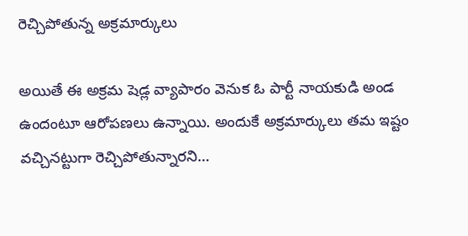రెచ్చిపోతున్న అక్రమార్కులు

అయితే ఈ అక్రమ షెడ్ల వ్యాపారం వెనుక ఓ పార్టీ నాయకుడి అండ ఉందంటూ ఆరోపణలు ఉన్నాయి. అందుకే అక్రమార్కులు తమ ఇష్టం వచ్చినట్టుగా రెచ్చిపోతున్నారని...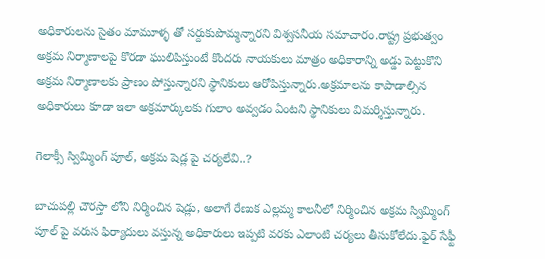అధికారులను సైతం మామూళ్ళ తో సర్దుకుపొమ్మన్నారని విశ్వసనీయ సమాచారం.రాష్ట్ర ప్రభుత్వం అక్రమ నిర్మాణాలపై కొరడా ఘులిపిస్తుంటే కొందరు నాయకులు మాత్రం అధికారాన్ని అడ్డు పెట్టుకొని అక్రమ నిర్మాణాలకు ప్రాణం పోస్తున్నారని స్థానికులు ఆరోపిస్తున్నారు.అక్రమాలను కాపాడాల్సిన అధికారులు కూడా ఇలా అక్రమార్కులకు గులాం అవ్వడం ఏంటని స్థానికులు విమర్శిస్తున్నారు.

గెలాక్సీ స్విమ్మింగ్ పూల్, అక్రమ షెడ్ల పై చర్యలేవి..?

బాచుపల్లి చౌరస్తా లోని నిర్మించిన షెడ్లు, అలాగే రేణుక ఎల్లమ్మ కాలనీలో నిర్మించిన అక్రమ స్విమ్మింగ్ పూల్ పై వరుస ఫిర్యాదులు వస్తున్న అధికారులు ఇప్పటి వరకు ఎలాంటి చర్యలు తీసుకోలేదు.ఫైర్ సేఫ్టీ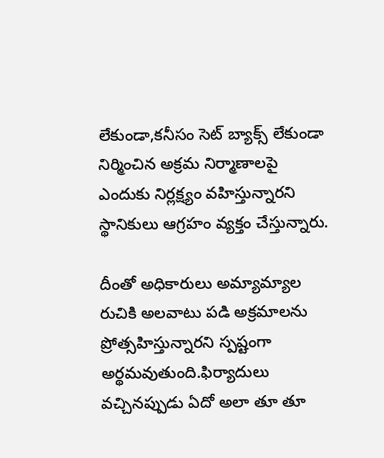లేకుండా,కనీసం సెట్ బ్యాక్స్ లేకుండా నిర్మించిన అక్రమ నిర్మాణాలపై ఎందుకు నిర్లక్ష్యం వహిస్తున్నారని స్థానికులు ఆగ్రహం వ్యక్తం చేస్తున్నారు.

దీంతో అధికారులు అమ్యామ్యాల రుచికి అలవాటు పడి అక్రమాలను ప్రోత్సహిస్తున్నారని స్పష్టంగా అర్థమవుతుంది.ఫిర్యాదులు వచ్చినప్పుడు ఏదో అలా తూ తూ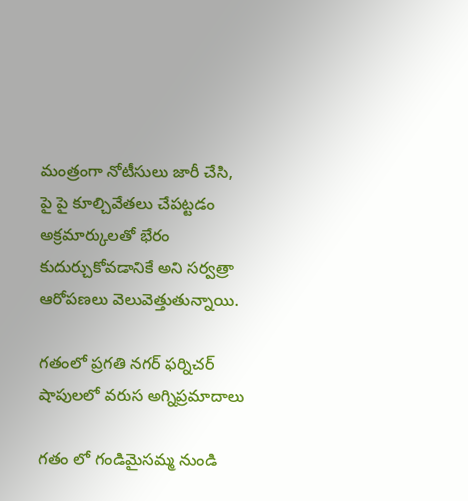మంత్రంగా నోటీసులు జారీ చేసి, పై పై కూల్చివేతలు చేపట్టడం అక్రమార్కులతో భేరం కుదుర్చుకోవడానికే అని సర్వత్రా ఆరోపణలు వెలువెత్తుతున్నాయి.

గతంలో ప్రగతి నగర్ ఫర్నిచర్ షాపులలో వరుస అగ్నిప్రమాదాలు

గతం లో గండిమైసమ్మ నుండి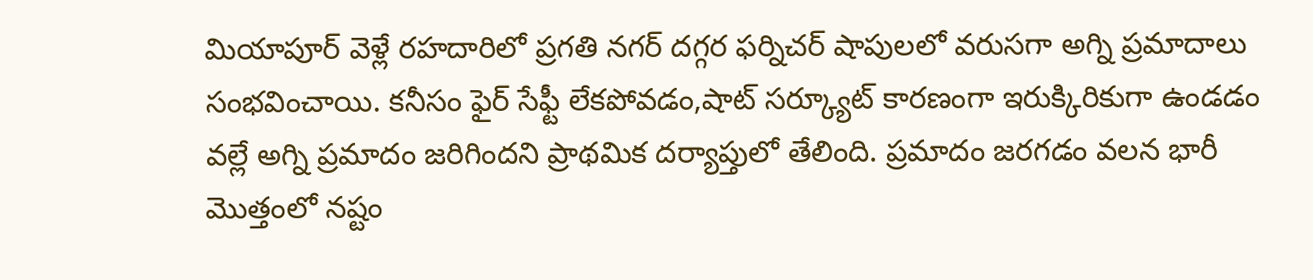మియాపూర్ వెళ్లే రహదారిలో ప్రగతి నగర్ దగ్గర ఫర్నిచర్ షాపులలో వరుసగా అగ్ని ప్రమాదాలు సంభవించాయి. కనీసం ఫైర్ సేఫ్టీ లేకపోవడం,షాట్ సర్క్యూట్ కారణంగా ఇరుక్కిరికుగా ఉండడం వల్లే అగ్ని ప్రమాదం జరిగిందని ప్రాథమిక దర్యాప్తులో తేలింది. ప్రమాదం జరగడం వలన భారీ మొత్తంలో నష్టం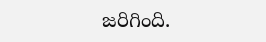జరిగింది.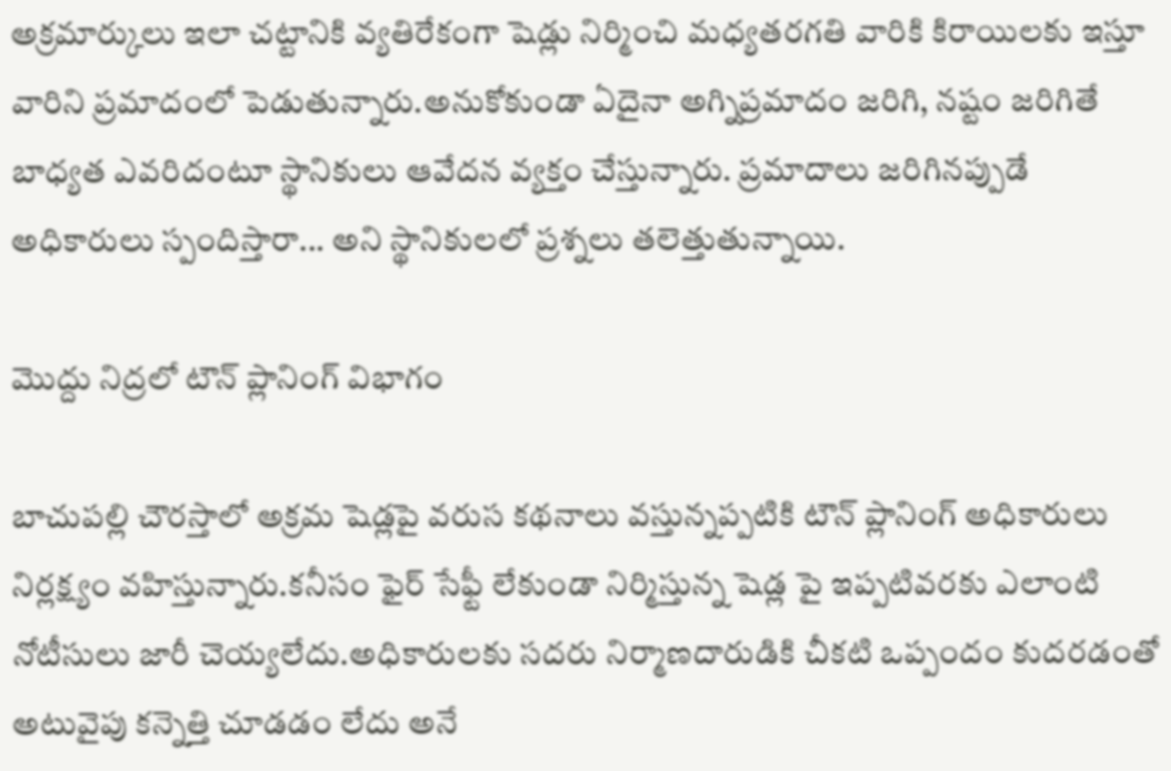అక్రమార్కులు ఇలా చట్టానికి వ్యతిరేకంగా షెడ్లు నిర్మించి మధ్యతరగతి వారికి కిరాయిలకు ఇస్తూ వారిని ప్రమాదంలో పెడుతున్నారు.అనుకోకుండా ఏదైనా అగ్నిప్రమాదం జరిగి, నష్టం జరిగితే బాధ్యత ఎవరిదంటూ స్థానికులు ఆవేదన వ్యక్తం చేస్తున్నారు. ప్రమాదాలు జరిగినప్పుడే అధికారులు స్పందిస్తారా... అని స్థానికులలో ప్రశ్నలు తలెత్తుతున్నాయి.

మొద్దు నిద్రలో టౌన్ ప్లానింగ్ విభాగం

బాచుపల్లి చౌరస్తాలో అక్రమ షెడ్లపై వరుస కథనాలు వస్తున్నప్పటికి టౌన్ ప్లానింగ్ అధికారులు నిర్లక్ష్యం వహిస్తున్నారు.కనీసం ఫైర్ సేఫ్టీ లేకుండా నిర్మిస్తున్న షెడ్ల పై ఇప్పటివరకు ఎలాంటి నోటీసులు జారీ చెయ్యలేదు.అధికారులకు సదరు నిర్మాణదారుడికి చీకటి ఒప్పందం కుదరడంతో అటువైపు కన్నెత్తి చూడడం లేదు అనే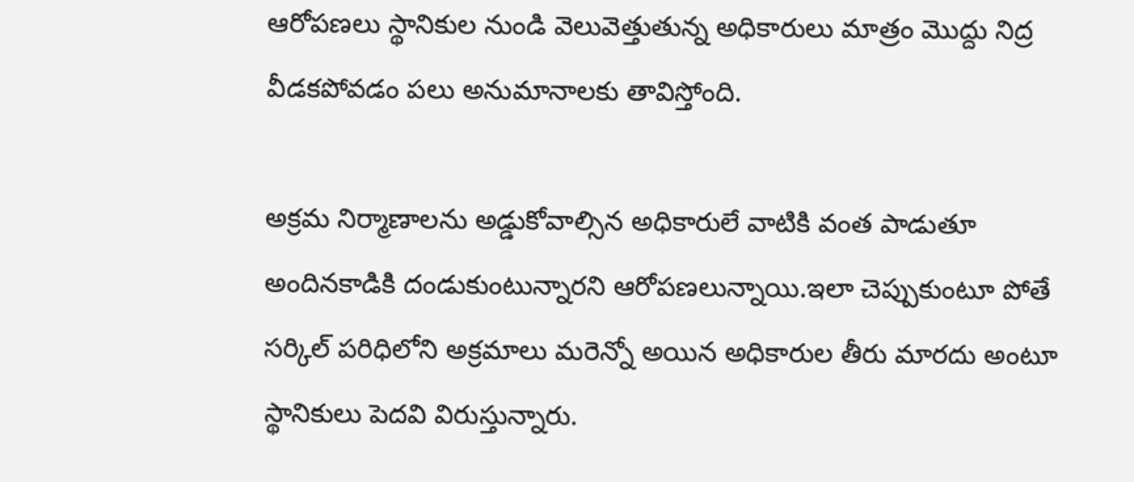ఆరోపణలు స్థానికుల నుండి వెలువెత్తుతున్న అధికారులు మాత్రం మొద్దు నిద్ర వీడకపోవడం పలు అనుమానాలకు తావిస్తోంది.

అక్రమ నిర్మాణాలను అడ్డుకోవాల్సిన అధికారులే వాటికి వంత పాడుతూ అందినకాడికి దండుకుంటున్నారని ఆరోపణలున్నాయి.ఇలా చెప్పుకుంటూ పోతే సర్కిల్ పరిధిలోని అక్రమాలు మరెన్నో అయిన అధికారుల తీరు మారదు అంటూ స్థానికులు పెదవి విరుస్తున్నారు.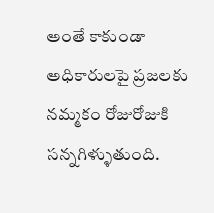అంతే కాకుండా అధికారులపై ప్రజలకు నమ్మకం రోజురోజుకి సన్నగిళ్ళుతుంది.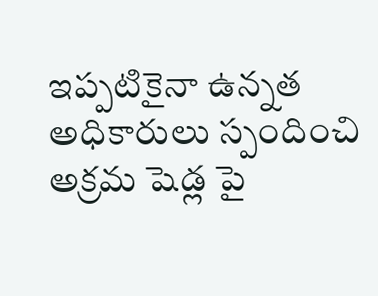ఇప్పటికైనా ఉన్నత అధికారులు స్పందించి అక్రమ షెడ్ల పై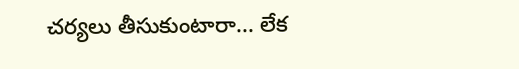చర్యలు తీసుకుంటారా... లేక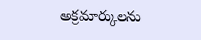అక్రమార్కులను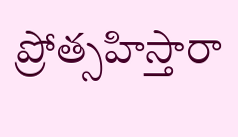ప్రోత్సహిస్తారా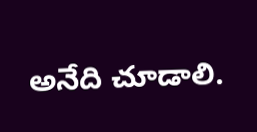అనేది చూడాలి.